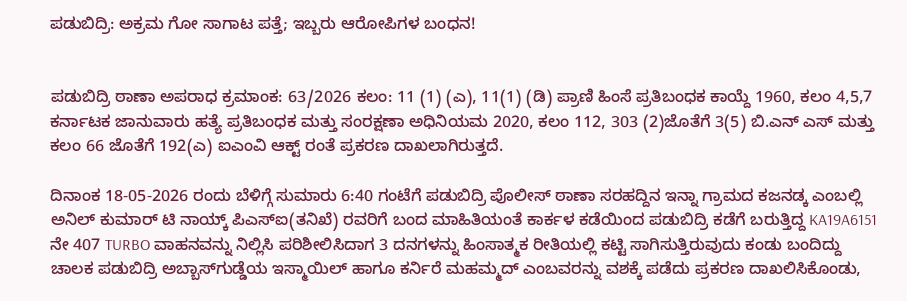ಪಡುಬಿದ್ರಿ: ಅಕ್ರಮ ಗೋ ಸಾಗಾಟ ಪತ್ತೆ; ಇಬ್ಬರು ಆರೋಪಿಗಳ ಬಂಧನ!


ಪಡುಬಿದ್ರಿ ಠಾಣಾ ಅಪರಾಧ ಕ್ರಮಾಂಕ: 63/2026 ಕಲಂ: 11 (1) (ಎ), 11(1) (ಡಿ) ಪ್ರಾಣಿ ಹಿಂಸೆ ಪ್ರತಿಬಂಧಕ ಕಾಯ್ದೆ 1960, ಕಲಂ 4,5,7 ಕರ್ನಾಟಕ ಜಾನುವಾರು ಹತ್ಯೆ ಪ್ರತಿಬಂಧಕ ಮತ್ತು ಸಂರಕ್ಷಣಾ ಅಧಿನಿಯಮ 2020, ಕಲಂ 112, 303 (2)ಜೊತೆಗೆ 3(5) ಬಿ.ಎನ್ ಎಸ್ ಮತ್ತು ಕಲಂ 66 ಜೊತೆಗೆ 192(ಎ) ಐಎಂವಿ ಆಕ್ಟ್ ರಂತೆ ಪ್ರಕರಣ ದಾಖಲಾಗಿರುತ್ತದೆ.

ದಿನಾಂಕ 18-05-2026 ರಂದು ಬೆಳಿಗ್ಗೆ ಸುಮಾರು 6:40 ಗಂಟೆಗೆ ಪಡುಬಿದ್ರಿ ಪೊಲೀಸ್‌ ಠಾಣಾ ಸರಹದ್ದಿನ ಇನ್ನಾ ಗ್ರಾಮದ ಕಜನಡ್ಕ ಎಂಬಲ್ಲಿ ಅನಿಲ್ ಕುಮಾರ್ ಟಿ ನಾಯ್ಕ್ ಪಿಎಸ್ಐ(ತನಿಖೆ) ರವರಿಗೆ ಬಂದ ಮಾಹಿತಿಯಂತೆ ಕಾರ್ಕಳ ಕಡೆಯಿಂದ ಪಡುಬಿದ್ರಿ ಕಡೆಗೆ ಬರುತ್ತಿದ್ದ KA19A6151 ನೇ 407 TURBO ವಾಹನವನ್ನು ನಿಲ್ಲಿಸಿ ಪರಿಶೀಲಿಸಿದಾಗ 3 ದನಗಳನ್ನು ಹಿಂಸಾತ್ಮಕ ರೀತಿಯಲ್ಲಿ ಕಟ್ಟಿ ಸಾಗಿಸುತ್ತಿರುವುದು ಕಂಡು ಬಂದಿದ್ದು ಚಾಲಕ ಪಡುಬಿದ್ರಿ ಅಬ್ಬಾಸ್‌ಗುಡ್ಡೆಯ ಇಸ್ಮಾಯಿಲ್ ಹಾಗೂ ಕರ್ನಿರೆ ಮಹಮ್ಮದ್ ಎಂಬವರನ್ನು ವಶಕ್ಕೆ ಪಡೆದು ಪ್ರಕರಣ ದಾಖಲಿಸಿಕೊಂಡು,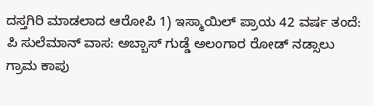ದಸ್ತಗಿರಿ ಮಾಡಲಾದ ಆರೋಪಿ 1) ಇಸ್ಮಾಯಿಲ್ ಪ್ರಾಯ 42 ವರ್ಷ ತಂದೆ: ಪಿ ಸುಲೆಮಾನ್ ವಾಸ: ಅಬ್ಬಾಸ್ ಗುಡ್ಡೆ ಅಲಂಗಾರ ರೋಡ್ ನಡ್ಸಾಲು ಗ್ರಾಮ ಕಾಪು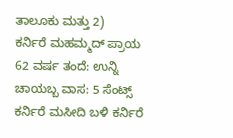ತಾಲೂಕು ಮತ್ತು 2)
ಕರ್ನಿರೆ ಮಹಮ್ಮದ್ ಪ್ರಾಯ 62 ವರ್ಷ ತಂದೆ: ಉನ್ನಿ ಚಾಯಬ್ಬ ವಾಸ: 5 ಸೆಂಟ್ಸ್ ಕರ್ನಿರೆ ಮಸೀದಿ ಬಳಿ ಕರ್ನಿರೆ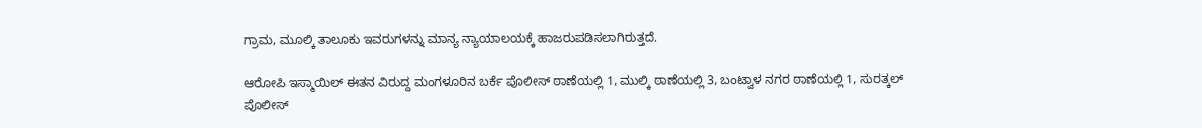ಗ್ರಾಮ, ಮೂಲ್ಕಿ ತಾಲೂಕು ಇವರುಗಳನ್ನು ಮಾನ್ಯ ನ್ಯಾಯಾಲಯಕ್ಕೆ ಹಾಜರುಪಡಿಸಲಾಗಿರುತ್ತದೆ.

ಆರೋಪಿ ಇಸ್ಮಾಯಿಲ್ ಈತನ ವಿರುದ್ದ ಮಂಗಳೂರಿನ ಬರ್ಕೆ ಪೊಲೀಸ್ ಠಾಣೆಯಲ್ಲಿ 1, ಮುಲ್ಕಿ ಠಾಣೆಯಲ್ಲಿ 3, ಬಂಟ್ವಾಳ ನಗರ ಠಾಣೆಯಲ್ಲಿ 1, ಸುರತ್ಕಲ್ ಪೊಲೀಸ್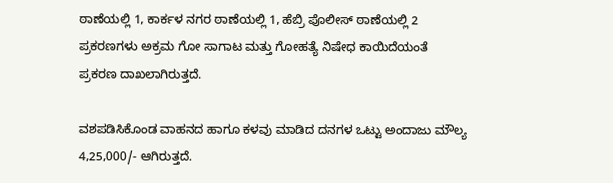ಠಾಣೆಯಲ್ಲಿ 1, ಕಾರ್ಕಳ ನಗರ ಠಾಣೆಯಲ್ಲಿ 1, ಹೆಬ್ರಿ ಪೊಲೀಸ್ ಠಾಣೆಯಲ್ಲಿ 2 ಪ್ರಕರಣಗಳು ಅಕ್ರಮ ಗೋ ಸಾಗಾಟ ಮತ್ತು ಗೋಹತ್ಯೆ ನಿಷೇಧ ಕಾಯಿದೆಯಂತೆ ಪ್ರಕರಣ ದಾಖಲಾಗಿರುತ್ತದೆ.

ವಶಪಡಿಸಿಕೊಂಡ ವಾಹನದ ಹಾಗೂ ಕಳವು ಮಾಡಿದ ದನಗಳ ಒಟ್ಟು ಅಂದಾಜು ಮೌಲ್ಯ 4,25,000/- ಆಗಿರುತ್ತದೆ.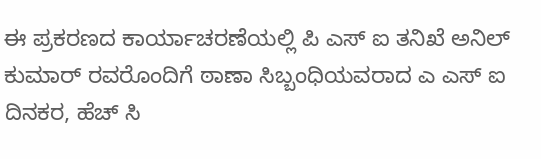ಈ ಪ್ರಕರಣದ ಕಾರ್ಯಾಚರಣೆಯಲ್ಲಿ ಪಿ ಎಸ್ ಐ ತನಿಖೆ ಅನಿಲ್ ಕುಮಾರ್ ರವರೊಂದಿಗೆ ಠಾಣಾ ಸಿಬ್ಬಂಧಿಯವರಾದ ಎ ಎಸ್ ಐ ದಿನಕರ, ಹೆಚ್ ಸಿ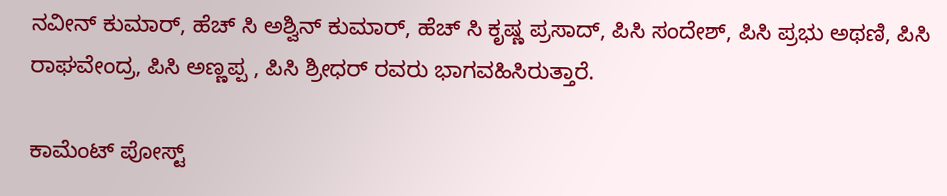ನವೀನ್ ಕುಮಾರ್, ಹೆಚ್ ಸಿ ಅಶ್ವಿನ್ ಕುಮಾರ್, ಹೆಚ್ ಸಿ ಕೃಷ್ಣ ಪ್ರಸಾದ್, ಪಿಸಿ ಸಂದೇಶ್, ಪಿಸಿ ಪ್ರಭು ಅಥಣಿ, ಪಿಸಿ ರಾಘವೇಂದ್ರ, ಪಿಸಿ ಅಣ್ಣಪ್ಪ , ಪಿಸಿ ಶ್ರೀಧರ್ ರವರು ಭಾಗವಹಿಸಿರುತ್ತಾರೆ.

ಕಾಮೆಂಟ್‌‌ ಪೋಸ್ಟ್‌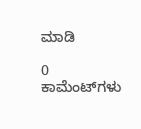ಮಾಡಿ

0 ಕಾಮೆಂಟ್‌ಗಳು